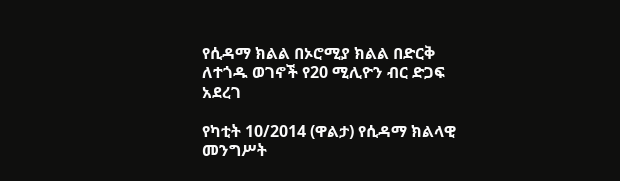የሲዳማ ክልል በኦሮሚያ ክልል በድርቅ ለተጎዱ ወገኖች የ20 ሚሊዮን ብር ድጋፍ አደረገ

የካቲት 10/2014 (ዋልታ) የሲዳማ ክልላዊ መንግሥት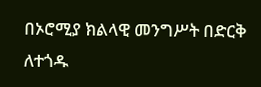በኦሮሚያ ክልላዊ መንግሥት በድርቅ ለተጎዱ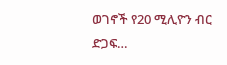ወገኖች የ20 ሚሊዮን ብር ድጋፍ…